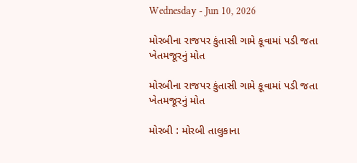Wednesday - Jun 10, 2026

મોરબીના રાજપર કુંતાસી ગામે કૂવામાં પડી જતા ખેતમજૂરનું મોત

મોરબીના રાજપર કુંતાસી ગામે કૂવામાં પડી જતા ખેતમજૂરનું મોત

મોરબી : મોરબી તાલુકાના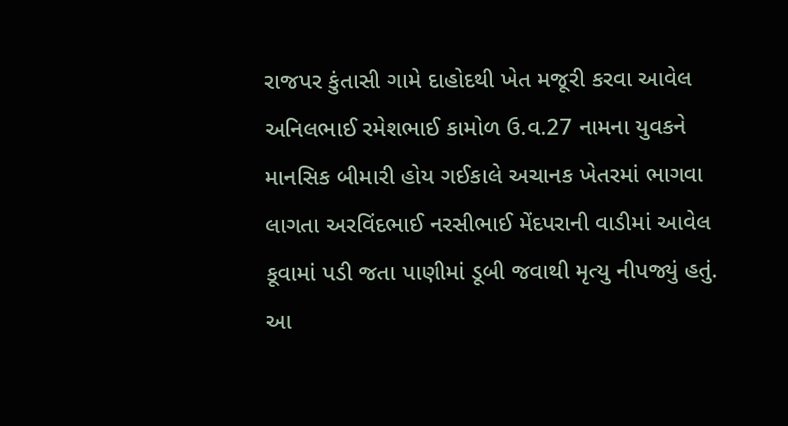રાજપર કુંતાસી ગામે દાહોદથી ખેત મજૂરી કરવા આવેલ અનિલભાઈ રમેશભાઈ કામોળ ઉ.વ.27 નામના યુવકને માનસિક બીમારી હોય ગઈકાલે અચાનક ખેતરમાં ભાગવા લાગતા અરવિંદભાઈ નરસીભાઈ મેંદપરાની વાડીમાં આવેલ કૂવામાં પડી જતા પાણીમાં ડૂબી જવાથી મૃત્યુ નીપજ્યું હતું. આ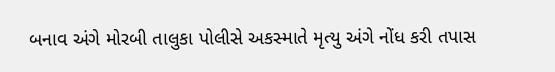બનાવ અંગે મોરબી તાલુકા પોલીસે અકસ્માતે મૃત્યુ અંગે નોંધ કરી તપાસ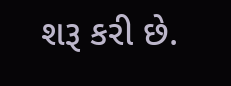શરૂ કરી છે.